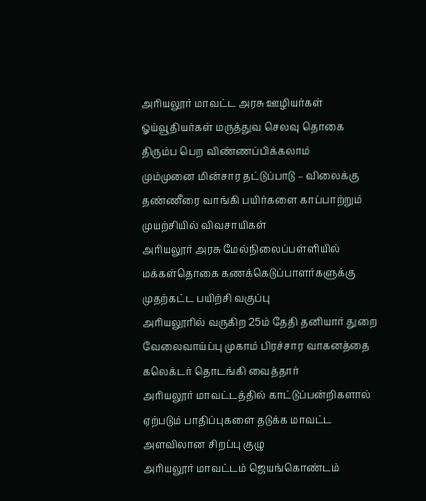அரியலூர் மாவட்ட அரசு ஊழியர்கள் ஓய்வூதியர்கள் மருத்துவ செலவு தொகை திரும்ப பெற விண்ணப்பிக்கலாம்
மும்முனை மின்சார தட்டுப்பாடு – விலைக்கு தண்ணீரை வாங்கி பயிர்களை காப்பாற்றும் முயற்சியில் விவசாயிகள்
அரியலூர் அரசு மேல்நிலைப்பள்ளியில் மக்கள்தொகை கணக்கெடுப்பாளர்களுக்கு முதற்கட்ட பயிற்சி வகுப்பு
அரியலூரில் வருகிற 25ம் தேதி தனியார் துறை வேலைவாய்ப்பு முகாம் பிரச்சார வாகனத்தை கலெக்டர் தொடங்கி வைத்தார்
அரியலூர் மாவட்டத்தில் காட்டுப்பன்றிகளால் ஏற்படும் பாதிப்புகளை தடுக்க மாவட்ட அளவிலான சிறப்பு குழு
அரியலூர் மாவட்டம் ஜெயங்கொண்டம்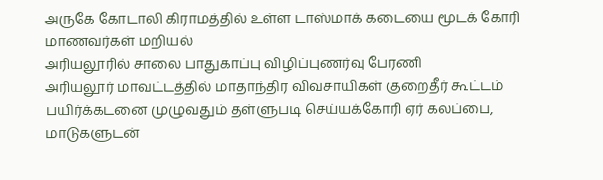அருகே கோடாலி கிராமத்தில் உள்ள டாஸ்மாக் கடையை மூடக் கோரி மாணவர்கள் மறியல்
அரியலூரில் சாலை பாதுகாப்பு விழிப்புணர்வு பேரணி
அரியலூர் மாவட்டத்தில் மாதாந்திர விவசாயிகள் குறைதீர் கூட்டம்
பயிர்க்கடனை முழுவதும் தள்ளுபடி செய்யக்கோரி ஏர் கலப்பை, மாடுகளுடன்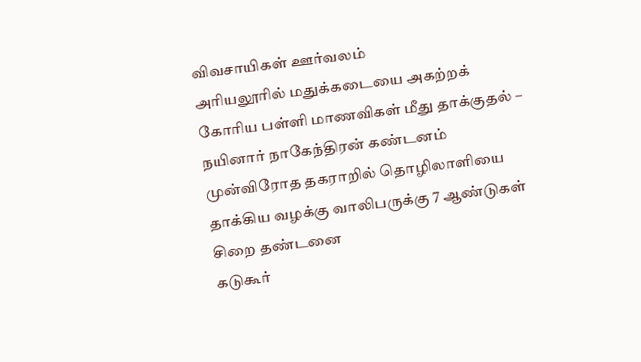விவசாயிகள் ஊர்வலம்
அரியலூரில் மதுக்கடையை அகற்றக் கோரிய பள்ளி மாணவிகள் மீது தாக்குதல் – நயினார் நாகேந்திரன் கண்டனம்
முன்விரோத தகராறில் தொழிலாளியை தாக்கிய வழக்கு வாலிபருக்கு 7 ஆண்டுகள் சிறை தண்டனை
கடுகூர்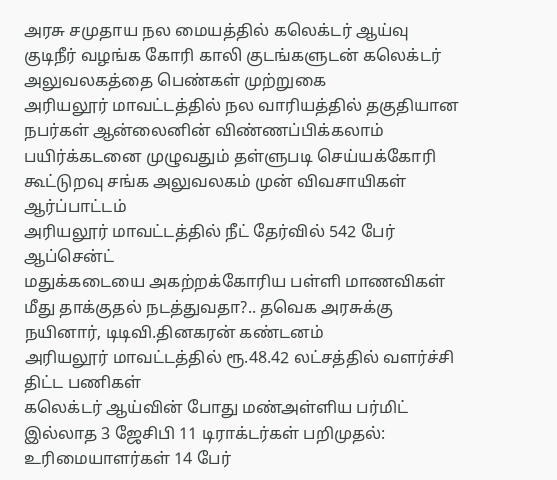அரசு சமுதாய நல மையத்தில் கலெக்டர் ஆய்வு
குடிநீர் வழங்க கோரி காலி குடங்களுடன் கலெக்டர் அலுவலகத்தை பெண்கள் முற்றுகை
அரியலூர் மாவட்டத்தில் நல வாரியத்தில் தகுதியான நபர்கள் ஆன்லைனின் விண்ணப்பிக்கலாம்
பயிர்க்கடனை முழுவதும் தள்ளுபடி செய்யக்கோரி கூட்டுறவு சங்க அலுவலகம் முன் விவசாயிகள் ஆர்ப்பாட்டம்
அரியலூர் மாவட்டத்தில் நீட் தேர்வில் 542 பேர் ஆப்சென்ட்
மதுக்கடையை அகற்றக்கோரிய பள்ளி மாணவிகள் மீது தாக்குதல் நடத்துவதா?.. தவெக அரசுக்கு நயினார், டிடிவி.தினகரன் கண்டனம்
அரியலூர் மாவட்டத்தில் ரூ.48.42 லட்சத்தில் வளர்ச்சி திட்ட பணிகள்
கலெக்டர் ஆய்வின் போது மண்அள்ளிய பர்மிட் இல்லாத 3 ஜேசிபி 11 டிராக்டர்கள் பறிமுதல்: உரிமையாளர்கள் 14 பேர்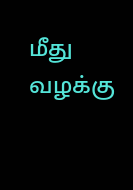மீது வழக்கு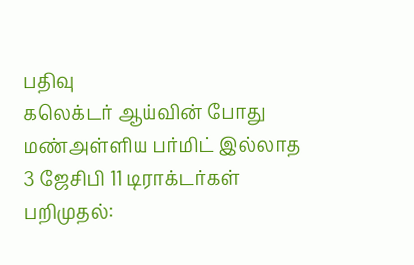பதிவு
கலெக்டர் ஆய்வின் போது மண்அள்ளிய பர்மிட் இல்லாத 3 ஜேசிபி 11 டிராக்டர்கள் பறிமுதல்: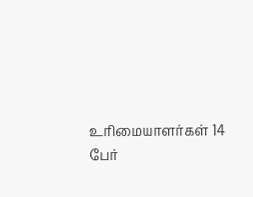உரிமையாளர்கள் 14 பேர்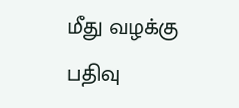மீது வழக்கு பதிவு